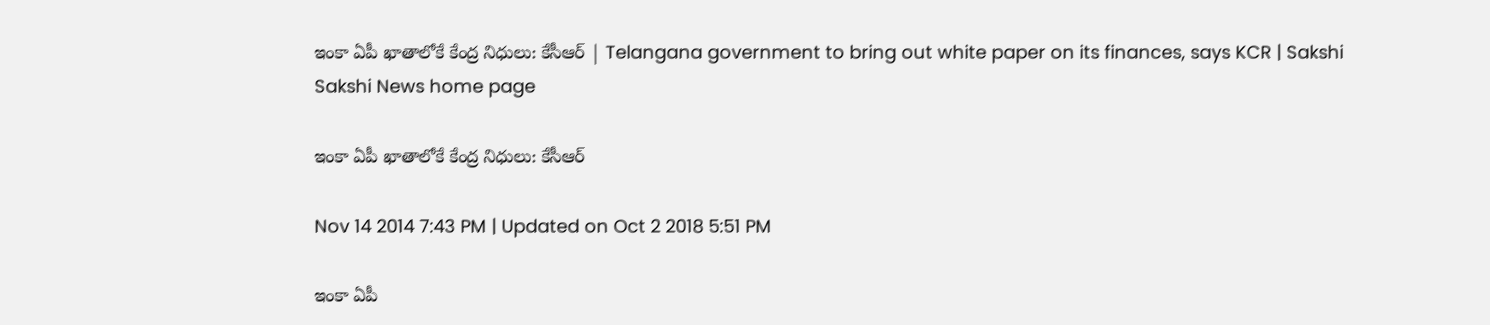ఇంకా ఏపీ ఖాతాలోకే కేంద్ర నిధులు: కేసీఆర్ | Telangana government to bring out white paper on its finances, says KCR | Sakshi
Sakshi News home page

ఇంకా ఏపీ ఖాతాలోకే కేంద్ర నిధులు: కేసీఆర్

Nov 14 2014 7:43 PM | Updated on Oct 2 2018 5:51 PM

ఇంకా ఏపీ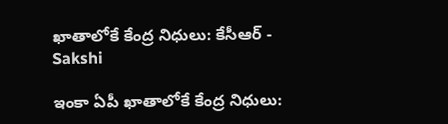ఖాతాలోకే కేంద్ర నిధులు: కేసీఆర్ - Sakshi

ఇంకా ఏపీ ఖాతాలోకే కేంద్ర నిధులు: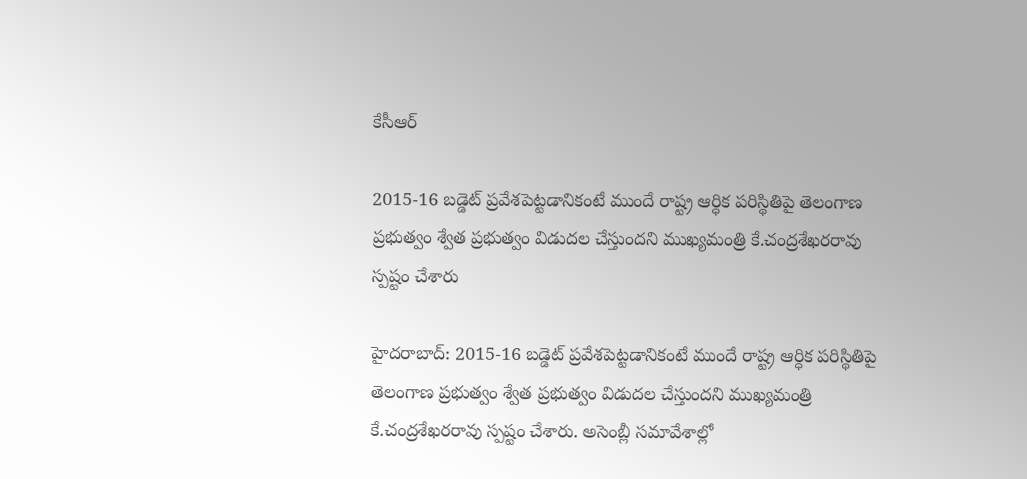కేసీఆర్

2015-16 బడ్డెట్ ప్రవేశపెట్టడానికంటే ముందే రాష్ట్ర ఆర్ధిక పరిస్థితిపై తెలంగాణ ప్రభుత్వం శ్వేత ప్రభుత్వం విడుదల చేస్తుందని ముఖ్యమంత్రి కే.చంద్రశేఖరరావు స్పష్టం చేశారు

హైదరాబాద్: 2015-16 బడ్డెట్ ప్రవేశపెట్టడానికంటే ముందే రాష్ట్ర ఆర్ధిక పరిస్థితిపై తెలంగాణ ప్రభుత్వం శ్వేత ప్రభుత్వం విడుదల చేస్తుందని ముఖ్యమంత్రి కే.చంద్రశేఖరరావు స్పష్టం చేశారు. అసెంబ్లీ సమావేశాల్లో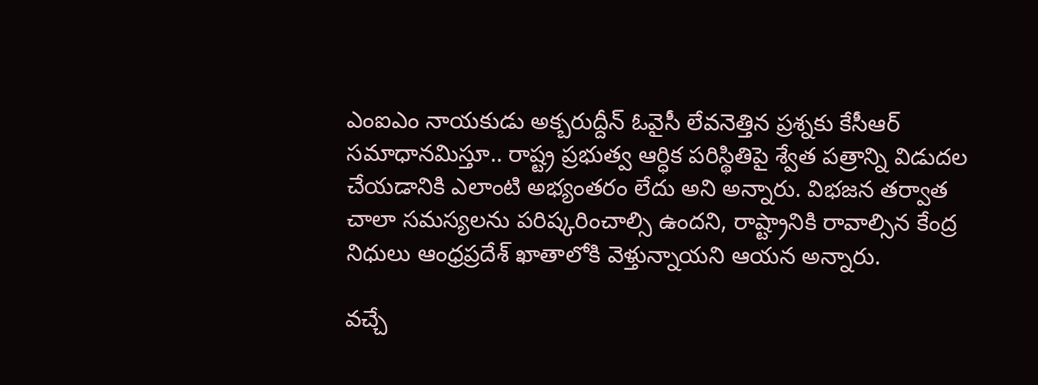ఎంఐఎం నాయకుడు అక్బరుద్దీన్ ఓవైసీ లేవనెత్తిన ప్రశ్నకు కేసీఆర్ సమాధానమిస్తూ.. రాష్ట్ర ప్రభుత్వ ఆర్ధిక పరిస్థితిపై శ్వేత పత్రాన్ని విడుదల చేయడానికి ఎలాంటి అభ్యంతరం లేదు అని అన్నారు. విభజన తర్వాత చాలా సమస్యలను పరిష్కరించాల్సి ఉందని, రాష్ట్రానికి రావాల్సిన కేంద్ర నిధులు ఆంధ్రప్రదేశ్ ఖాతాలోకి వెళ్తున్నాయని ఆయన అన్నారు.

వచ్చే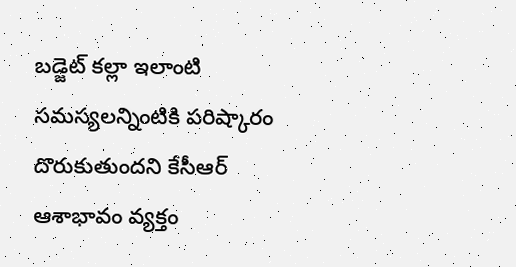బడ్జెట్ కల్లా ఇలాంటి సమస్యలన్నింటికి పరిష్కారం దొరుకుతుందని కేసీఆర్ ఆశాభావం వ్యక్తం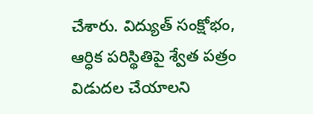చేశారు. విద్యుత్ సంక్షోభం, ఆర్ధిక పరిస్థితిపై శ్వేత పత్రం విడుదల చేయాలని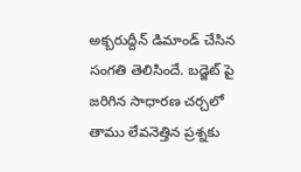అక్బరుద్దీన్ డిమాండ్ చేసిన సంగతి తెలిసిందే. బడ్జెట్ పై జరిగిన సాధారణ చర్చలో తాము లేవనెత్తిన ప్రశ్నకు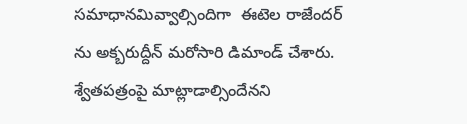సమాధానమివ్వాల్సిందిగా  ఈటెల రాజేందర్ ను అక్బరుద్దీన్ మరోసారి డిమాండ్ చేశారు. శ్వేతపత్రంపై మాట్లాడాల్సిందేనని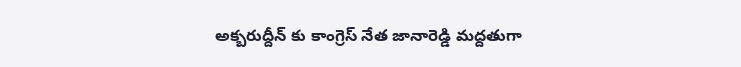అక్బరుద్దీన్ కు కాంగ్రెస్ నేత జానారెడ్డి మద్దతుగా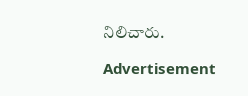నిలిచారు.

Advertisement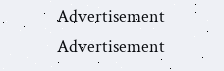Advertisement
Advertisement